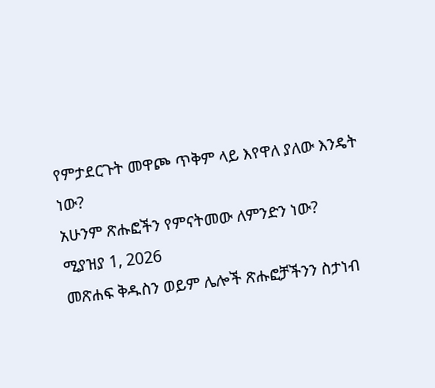የምታደርጉት መዋጮ ጥቅም ላይ እየዋለ ያለው እንዴት ነው?
አሁንም ጽሑፎችን የምናትመው ለምንድን ነው?
ሚያዝያ 1, 2026
መጽሐፍ ቅዱስን ወይም ሌሎች ጽሑፎቻችንን ስታነብ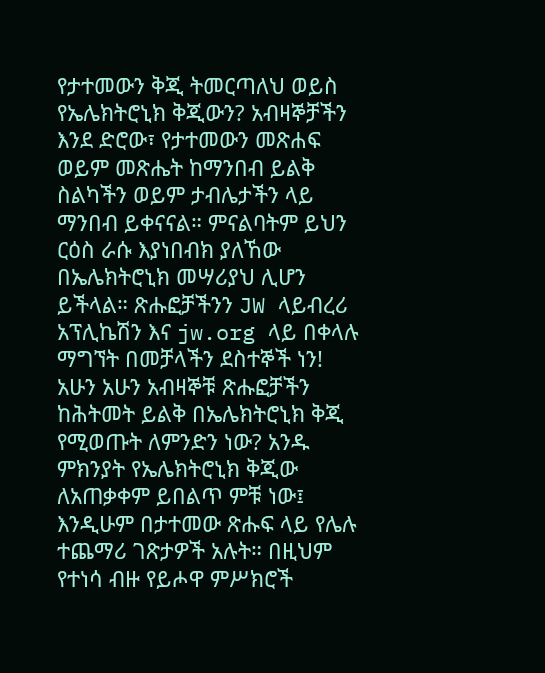የታተመውን ቅጂ ትመርጣለህ ወይስ የኤሌክትሮኒክ ቅጂውን? አብዛኞቻችን እንደ ድሮው፣ የታተመውን መጽሐፍ ወይም መጽሔት ከማንበብ ይልቅ ስልካችን ወይም ታብሌታችን ላይ ማንበብ ይቀናናል። ምናልባትም ይህን ርዕስ ራሱ እያነበብክ ያለኸው በኤሌክትሮኒክ መሣሪያህ ሊሆን ይችላል። ጽሑፎቻችንን JW ላይብረሪ አፕሊኬሽን እና jw.org ላይ በቀላሉ ማግኘት በመቻላችን ደስተኞች ነን!
አሁን አሁን አብዛኞቹ ጽሑፎቻችን ከሕትመት ይልቅ በኤሌክትሮኒክ ቅጂ የሚወጡት ለምንድን ነው? አንዱ ምክንያት የኤሌክትሮኒክ ቅጂው ለአጠቃቀም ይበልጥ ምቹ ነው፤ እንዲሁም በታተመው ጽሑፍ ላይ የሌሉ ተጨማሪ ገጽታዎች አሉት። በዚህም የተነሳ ብዙ የይሖዋ ምሥክሮች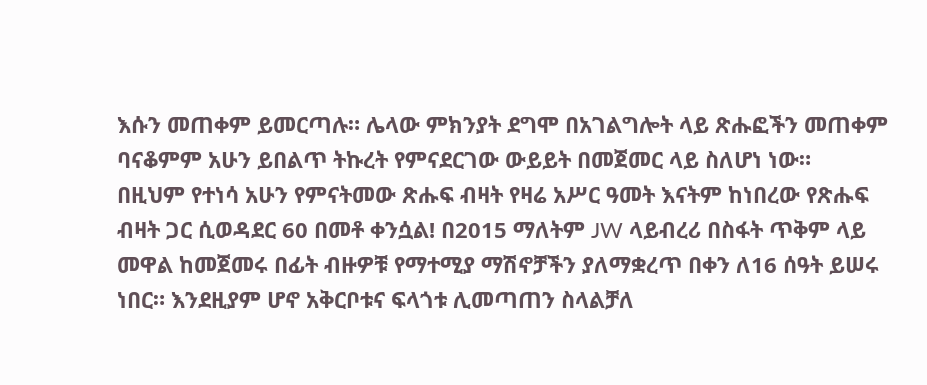እሱን መጠቀም ይመርጣሉ። ሌላው ምክንያት ደግሞ በአገልግሎት ላይ ጽሑፎችን መጠቀም ባናቆምም አሁን ይበልጥ ትኩረት የምናደርገው ውይይት በመጀመር ላይ ስለሆነ ነው።
በዚህም የተነሳ አሁን የምናትመው ጽሑፍ ብዛት የዛሬ አሥር ዓመት እናትም ከነበረው የጽሑፍ ብዛት ጋር ሲወዳደር 60 በመቶ ቀንሷል! በ2015 ማለትም JW ላይብረሪ በስፋት ጥቅም ላይ መዋል ከመጀመሩ በፊት ብዙዎቹ የማተሚያ ማሽኖቻችን ያለማቋረጥ በቀን ለ16 ሰዓት ይሠሩ ነበር። እንደዚያም ሆኖ አቅርቦቱና ፍላጎቱ ሊመጣጠን ስላልቻለ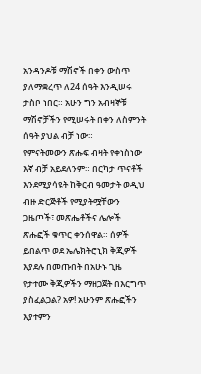አንዳንዶቹ ማሽኖች በቀን ውስጥ ያለማቋረጥ ለ24 ሰዓት እንዲሠሩ ታስቦ ነበር። አሁን ግን አብዛኞቹ ማሽኖቻችን የሚሠሩት በቀን ለስምንት ሰዓት ያህል ብቻ ነው።
የምናትመውን ጽሑፍ ብዛት የቀነስነው እኛ ብቻ አይደለንም። በርካታ ጥናቶች እንደሚያሳዩት ከቅርብ ዓመታት ወዲህ ብዙ ድርጅቶች የሚያትሟቸውን ጋዜጦች፣ መጽሔቶችና ሌሎች ጽሑፎች ቁጥር ቀንሰዋል። ሰዎች ይበልጥ ወደ ኤሌክትሮኒክ ቅጂዎች እያደሉ በመጡበት በአሁኑ ጊዜ የታተሙ ቅጂዎችን ማዘጋጀት በእርግጥ ያስፈልጋል? አዎ! አሁንም ጽሑፎችን እያተምን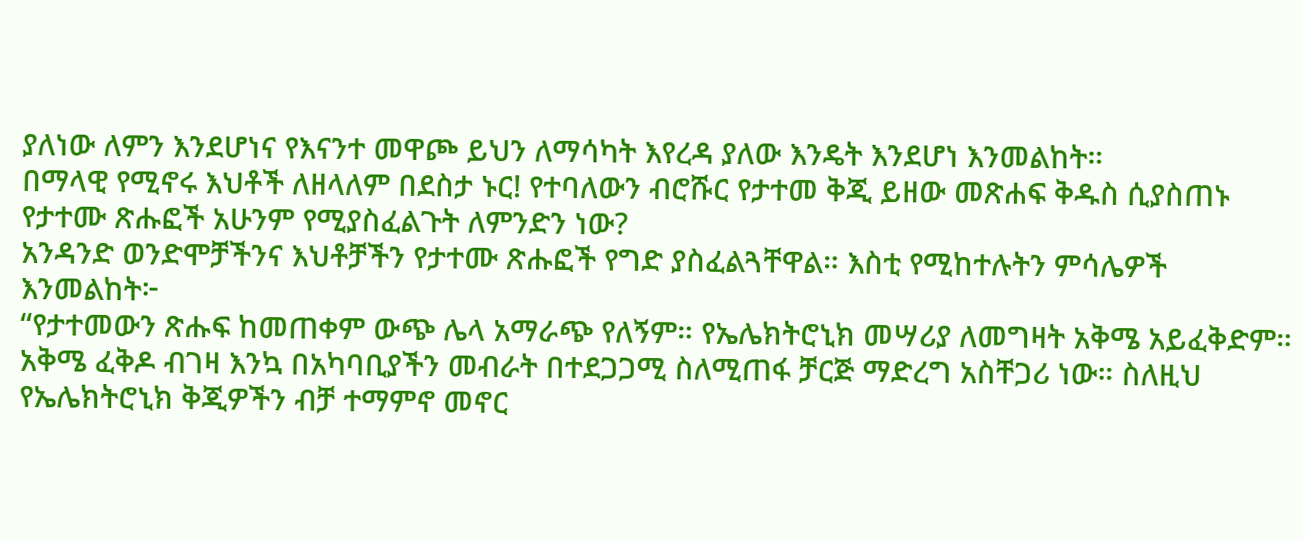ያለነው ለምን እንደሆነና የእናንተ መዋጮ ይህን ለማሳካት እየረዳ ያለው እንዴት እንደሆነ እንመልከት።
በማላዊ የሚኖሩ እህቶች ለዘላለም በደስታ ኑር! የተባለውን ብሮሹር የታተመ ቅጂ ይዘው መጽሐፍ ቅዱስ ሲያስጠኑ
የታተሙ ጽሑፎች አሁንም የሚያስፈልጉት ለምንድን ነው?
አንዳንድ ወንድሞቻችንና እህቶቻችን የታተሙ ጽሑፎች የግድ ያስፈልጓቸዋል። እስቲ የሚከተሉትን ምሳሌዎች እንመልከት፦
“የታተመውን ጽሑፍ ከመጠቀም ውጭ ሌላ አማራጭ የለኝም። የኤሌክትሮኒክ መሣሪያ ለመግዛት አቅሜ አይፈቅድም። አቅሜ ፈቅዶ ብገዛ እንኳ በአካባቢያችን መብራት በተደጋጋሚ ስለሚጠፋ ቻርጅ ማድረግ አስቸጋሪ ነው። ስለዚህ የኤሌክትሮኒክ ቅጂዎችን ብቻ ተማምኖ መኖር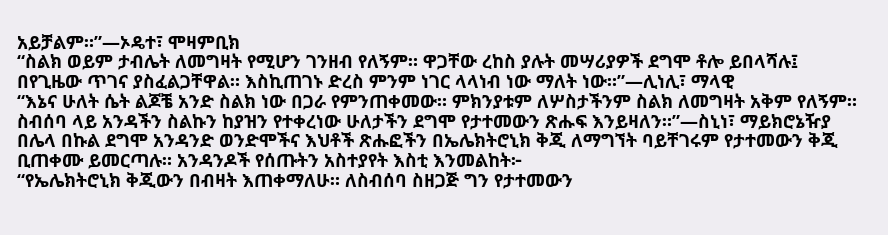አይቻልም።”—ኦዴተ፣ ሞዛምቢክ
“ስልክ ወይም ታብሌት ለመግዛት የሚሆን ገንዘብ የለኝም። ዋጋቸው ረከስ ያሉት መሣሪያዎች ደግሞ ቶሎ ይበላሻሉ፤ በየጊዜው ጥገና ያስፈልጋቸዋል። እስኪጠገኑ ድረስ ምንም ነገር ላላነብ ነው ማለት ነው።”—ሊነሊ፣ ማላዊ
“እኔና ሁለት ሴት ልጆቼ አንድ ስልክ ነው በጋራ የምንጠቀመው። ምክንያቱም ለሦስታችንም ስልክ ለመግዛት አቅም የለኝም። ስብሰባ ላይ አንዳችን ስልኩን ከያዝን የተቀረነው ሁለታችን ደግሞ የታተመውን ጽሑፍ እንይዛለን።”—ስኒነ፣ ማይክሮኔዥያ
በሌላ በኩል ደግሞ አንዳንድ ወንድሞችና እህቶች ጽሑፎችን በኤሌክትሮኒክ ቅጂ ለማግኘት ባይቸገሩም የታተመውን ቅጂ ቢጠቀሙ ይመርጣሉ። አንዳንዶች የሰጡትን አስተያየት እስቲ እንመልከት፦
“የኤሌክትሮኒክ ቅጂውን በብዛት እጠቀማለሁ። ለስብሰባ ስዘጋጅ ግን የታተመውን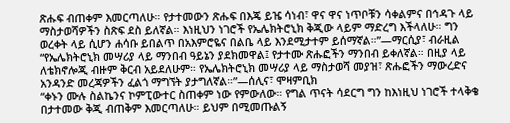ጽሑፍ ብጠቀም እመርጣለሁ። የታተመውን ጽሑፍ በእጄ ይዤ ሳነብ፣ ዋና ዋና ነጥቦቹን ሳቀልምና በኅዳጉ ላይ ማስታወሻዎችን ስጽፍ ደስ ይለኛል። እነዚህን ነገሮች የኤሌክትሮኒክ ቅጂው ላይም ማድረግ እችላለሁ። ግን ወረቀት ላይ ሲሆን ሐሳቡ ይበልጥ በአእምሮዬና በልቤ ላይ እንደሚታተም ይሰማኛል።”—ማርሲያ፣ ብራዚል
“የኤሌክትሮኒክ መሣሪያ ላይ ማንበብ ዓይኔን ያደክመዋል፤ የታተሙ ጽሑፎችን ማንበብ ይቀለኛል። በዚያ ላይ ለቴክኖሎጂ ብዙም ቅርብ አይደለሁም። የኤሌክትሮኒክ መሣሪያ ላይ ማስታወሻ መያዝ፣ ጽሑፎችን ማውረድና አንዳንድ መረጃዎችን ፈልጎ ማግኘት ያታግለኛል።”—ሰሊና፣ ሞዛምቢክ
“ቀኑን ሙሉ ስልኬንና ኮምፒውተር ስጠቀም ነው የምውለው። የግል ጥናት ሳደርግ ግን ከእነዚህ ነገሮች ተላቅቄ በታተመው ቅጂ ብጠቅም እመርጣለሁ። ይህም በሚመጡልኝ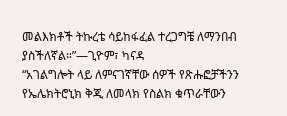መልእክቶች ትኩረቴ ሳይከፋፈል ተረጋግቼ ለማንበብ ያስችለኛል።”—ጊዮም፣ ካናዳ
“አገልግሎት ላይ ለምናገኛቸው ሰዎች የጽሑፎቻችንን የኤሌክትሮኒክ ቅጂ ለመላክ የስልክ ቁጥራቸውን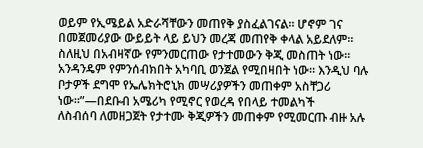ወይም የኢሜይል አድራሻቸውን መጠየቅ ያስፈልገናል። ሆኖም ገና በመጀመሪያው ውይይት ላይ ይህን መረጃ መጠየቅ ቀላል አይደለም። ስለዚህ በአብዛኛው የምንመርጠው የታተመውን ቅጂ መስጠት ነው። አንዳንዴም የምንሰብክበት አካባቢ ወንጀል የሚበዛበት ነው። እንዲህ ባሉ ቦታዎች ደግሞ የኤሌክትሮኒክ መሣሪያዎችን መጠቀም አስቸጋሪ ነው።”—በደቡብ አሜሪካ የሚኖር የወረዳ የበላይ ተመልካች
ለስብሰባ ለመዘጋጀት የታተሙ ቅጂዎችን መጠቀም የሚመርጡ ብዙ አሉ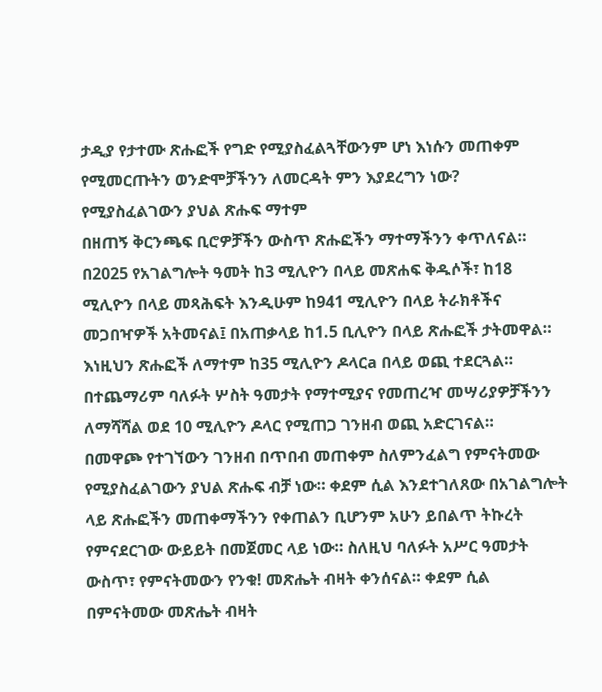ታዲያ የታተሙ ጽሑፎች የግድ የሚያስፈልጓቸውንም ሆነ እነሱን መጠቀም የሚመርጡትን ወንድሞቻችንን ለመርዳት ምን እያደረግን ነው?
የሚያስፈልገውን ያህል ጽሑፍ ማተም
በዘጠኝ ቅርንጫፍ ቢሮዎቻችን ውስጥ ጽሑፎችን ማተማችንን ቀጥለናል። በ2025 የአገልግሎት ዓመት ከ3 ሚሊዮን በላይ መጽሐፍ ቅዱሶች፣ ከ18 ሚሊዮን በላይ መጻሕፍት እንዲሁም ከ941 ሚሊዮን በላይ ትራክቶችና መጋበዣዎች አትመናል፤ በአጠቃላይ ከ1.5 ቢሊዮን በላይ ጽሑፎች ታትመዋል። እነዚህን ጽሑፎች ለማተም ከ35 ሚሊዮን ዶላርa በላይ ወጪ ተደርጓል። በተጨማሪም ባለፉት ሦስት ዓመታት የማተሚያና የመጠረዣ መሣሪያዎቻችንን ለማሻሻል ወደ 10 ሚሊዮን ዶላር የሚጠጋ ገንዘብ ወጪ አድርገናል።
በመዋጮ የተገኘውን ገንዘብ በጥበብ መጠቀም ስለምንፈልግ የምናትመው የሚያስፈልገውን ያህል ጽሑፍ ብቻ ነው። ቀደም ሲል እንደተገለጸው በአገልግሎት ላይ ጽሑፎችን መጠቀማችንን የቀጠልን ቢሆንም አሁን ይበልጥ ትኩረት የምናደርገው ውይይት በመጀመር ላይ ነው። ስለዚህ ባለፉት አሥር ዓመታት ውስጥ፣ የምናትመውን የንቁ! መጽሔት ብዛት ቀንሰናል። ቀደም ሲል በምናትመው መጽሔት ብዛት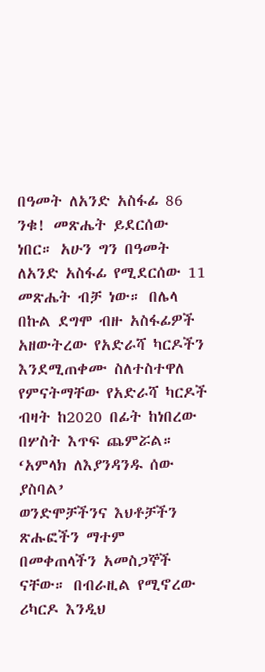በዓመት ለአንድ አስፋፊ 86 ንቁ! መጽሔት ይደርሰው ነበር። አሁን ግን በዓመት ለአንድ አስፋፊ የሚደርሰው 11 መጽሔት ብቻ ነው። በሌላ በኩል ደግሞ ብዙ አስፋፊዎች አዘውትረው የአድራሻ ካርዶችን እንደሚጠቀሙ ስለተስተዋለ የምናትማቸው የአድራሻ ካርዶች ብዛት ከ2020 በፊት ከነበረው በሦስት እጥፍ ጨምሯል።
‘አምላክ ለእያንዳንዱ ሰው ያስባል’
ወንድሞቻችንና እህቶቻችን ጽሑፎችን ማተም በመቀጠላችን አመስጋኞች ናቸው። በብራዚል የሚኖረው ሪካርዶ እንዲህ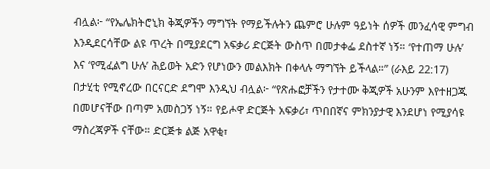ብሏል፦ “የኤሌክትሮኒክ ቅጂዎችን ማግኘት የማይችሉትን ጨምሮ ሁሉም ዓይነት ሰዎች መንፈሳዊ ምግብ እንዲደርሳቸው ልዩ ጥረት በሚያደርግ አፍቃሪ ድርጅት ውስጥ በመታቀፌ ደስተኛ ነኝ። ‘የተጠማ ሁሉ’ እና ‘የሚፈልግ ሁሉ’ ሕይወት አድን የሆነውን መልእክት በቀላሉ ማግኘት ይችላል።” (ራእይ 22:17) በታሂቲ የሚኖረው በርናርድ ደግሞ እንዲህ ብሏል፦ “የጽሑፎቻችን የታተሙ ቅጂዎች አሁንም እየተዘጋጁ በመሆናቸው በጣም አመስጋኝ ነኝ። የይሖዋ ድርጅት አፍቃሪ፣ ጥበበኛና ምክንያታዊ እንደሆነ የሚያሳዩ ማስረጃዎች ናቸው። ድርጅቱ ልጅ አዋቂ፣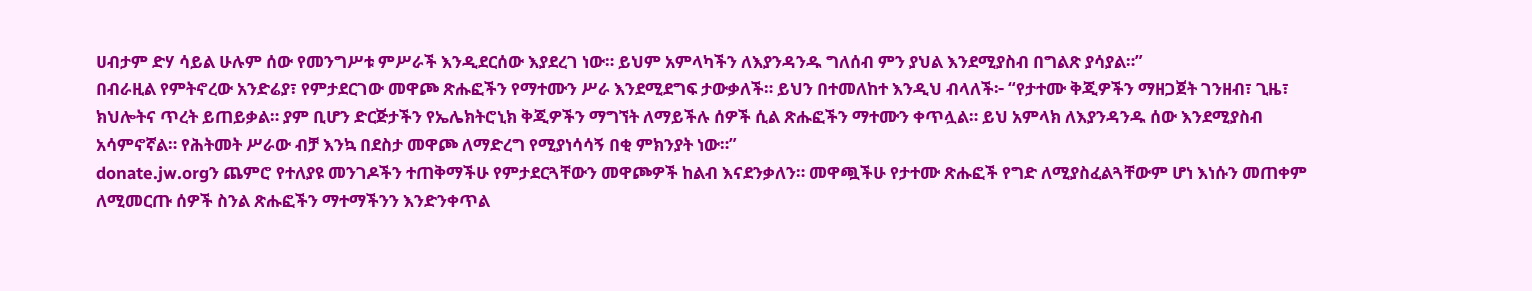ሀብታም ድሃ ሳይል ሁሉም ሰው የመንግሥቱ ምሥራች እንዲደርሰው እያደረገ ነው። ይህም አምላካችን ለእያንዳንዱ ግለሰብ ምን ያህል እንደሚያስብ በግልጽ ያሳያል።”
በብራዚል የምትኖረው አንድሬያ፣ የምታደርገው መዋጮ ጽሑፎችን የማተሙን ሥራ እንደሚደግፍ ታውቃለች። ይህን በተመለከተ እንዲህ ብላለች፦ “የታተሙ ቅጂዎችን ማዘጋጀት ገንዘብ፣ ጊዜ፣ ክህሎትና ጥረት ይጠይቃል። ያም ቢሆን ድርጅታችን የኤሌክትሮኒክ ቅጂዎችን ማግኘት ለማይችሉ ሰዎች ሲል ጽሑፎችን ማተሙን ቀጥሏል። ይህ አምላክ ለእያንዳንዱ ሰው እንደሚያስብ አሳምኖኛል። የሕትመት ሥራው ብቻ እንኳ በደስታ መዋጮ ለማድረግ የሚያነሳሳኝ በቂ ምክንያት ነው።”
donate.jw.orgን ጨምሮ የተለያዩ መንገዶችን ተጠቅማችሁ የምታደርጓቸውን መዋጮዎች ከልብ እናደንቃለን። መዋጯችሁ የታተሙ ጽሑፎች የግድ ለሚያስፈልጓቸውም ሆነ እነሱን መጠቀም ለሚመርጡ ሰዎች ስንል ጽሑፎችን ማተማችንን እንድንቀጥል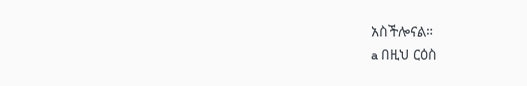አስችሎናል።
a በዚህ ርዕስ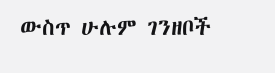ውስጥ ሁሉም ገንዘቦች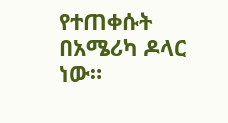የተጠቀሱት በአሜሪካ ዶላር ነው።